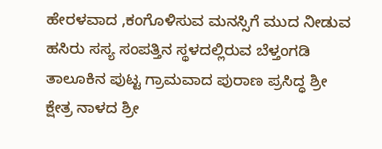ಹೇರಳವಾದ ,ಕಂಗೊಳಿಸುವ ಮನಸ್ಸಿಗೆ ಮುದ ನೀಡುವ ಹಸಿರು ಸಸ್ಯ ಸಂಪತ್ತಿನ ಸ್ಥಳದಲ್ಲಿರುವ ಬೆಳ್ತಂಗಡಿ ತಾಲೂಕಿನ ಪುಟ್ಟ ಗ್ರಾಮವಾದ ಪುರಾಣ ಪ್ರಸಿದ್ಧ ಶ್ರೀ ಕ್ಷೇತ್ರ ನಾಳದ ಶ್ರೀ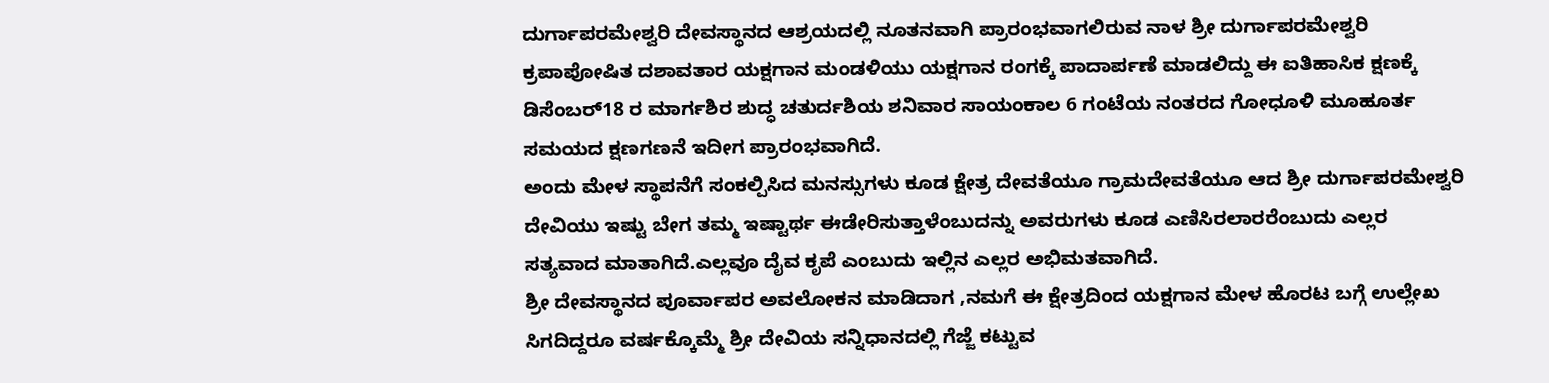ದುರ್ಗಾಪರಮೇಶ್ವರಿ ದೇವಸ್ಥಾನದ ಆಶ್ರಯದಲ್ಲಿ ನೂತನವಾಗಿ ಪ್ರಾರಂಭವಾಗಲಿರುವ ನಾಳ ಶ್ರೀ ದುರ್ಗಾಪರಮೇಶ್ವರಿ ಕ್ರಪಾಪೋಷಿತ ದಶಾವತಾರ ಯಕ್ಷಗಾನ ಮಂಡಳಿಯು ಯಕ್ಷಗಾನ ರಂಗಕ್ಕೆ ಪಾದಾರ್ಪಣೆ ಮಾಡಲಿದ್ದು ಈ ಐತಿಹಾಸಿಕ ಕ್ಷಣಕ್ಕೆ ಡಿಸೆಂಬರ್18 ರ ಮಾರ್ಗಶಿರ ಶುದ್ಧ ಚತುರ್ದಶಿಯ ಶನಿವಾರ ಸಾಯಂಕಾಲ 6 ಗಂಟೆಯ ನಂತರದ ಗೋಧೂಳಿ ಮೂಹೂರ್ತ ಸಮಯದ ಕ್ಷಣಗಣನೆ ಇದೀಗ ಪ್ರಾರಂಭವಾಗಿದೆ.
ಅಂದು ಮೇಳ ಸ್ಥಾಪನೆಗೆ ಸಂಕಲ್ಪಿಸಿದ ಮನಸ್ಸುಗಳು ಕೂಡ ಕ್ಷೇತ್ರ ದೇವತೆಯೂ ಗ್ರಾಮದೇವತೆಯೂ ಆದ ಶ್ರೀ ದುರ್ಗಾಪರಮೇಶ್ವರಿ ದೇವಿಯು ಇಷ್ಟು ಬೇಗ ತಮ್ಮ ಇಷ್ಟಾರ್ಥ ಈಡೇರಿಸುತ್ತಾಳೆಂಬುದನ್ನು ಅವರುಗಳು ಕೂಡ ಎಣಿಸಿರಲಾರರೆಂಬುದು ಎಲ್ಲರ ಸತ್ಯವಾದ ಮಾತಾಗಿದೆ.ಎಲ್ಲವೂ ದೈವ ಕೃಪೆ ಎಂಬುದು ಇಲ್ಲಿನ ಎಲ್ಲರ ಅಭಿಮತವಾಗಿದೆ.
ಶ್ರೀ ದೇವಸ್ಥಾನದ ಪೂರ್ವಾಪರ ಅವಲೋಕನ ಮಾಡಿದಾಗ ,ನಮಗೆ ಈ ಕ್ಷೇತ್ರದಿಂದ ಯಕ್ಷಗಾನ ಮೇಳ ಹೊರಟ ಬಗ್ಗೆ ಉಲ್ಲೇಖ ಸಿಗದಿದ್ದರೂ ವರ್ಷಕ್ಕೊಮ್ಮೆ ಶ್ರೀ ದೇವಿಯ ಸನ್ನಿಧಾನದಲ್ಲಿ ಗೆಜ್ಜೆ ಕಟ್ಟುವ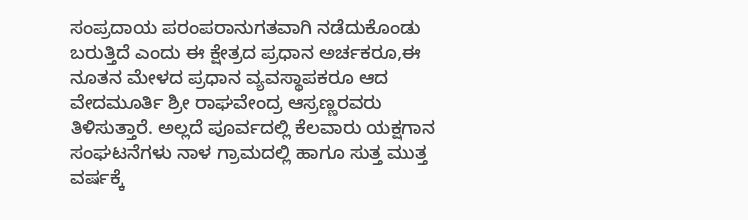ಸಂಪ್ರದಾಯ ಪರಂಪರಾನುಗತವಾಗಿ ನಡೆದುಕೊಂಡು ಬರುತ್ತಿದೆ ಎಂದು ಈ ಕ್ಷೇತ್ರದ ಪ್ರಧಾನ ಅರ್ಚಕರೂ,ಈ ನೂತನ ಮೇಳದ ಪ್ರಧಾನ ವ್ಯವಸ್ಥಾಪಕರೂ ಆದ ವೇದಮೂರ್ತಿ ಶ್ರೀ ರಾಘವೇಂದ್ರ ಆಸ್ರಣ್ಣರವರು ತಿಳಿಸುತ್ತಾರೆ. ಅಲ್ಲದೆ ಪೂರ್ವದಲ್ಲಿ ಕೆಲವಾರು ಯಕ್ಷಗಾನ ಸಂಘಟನೆಗಳು ನಾಳ ಗ್ರಾಮದಲ್ಲಿ ಹಾಗೂ ಸುತ್ತ ಮುತ್ತ ವರ್ಷಕ್ಕೆ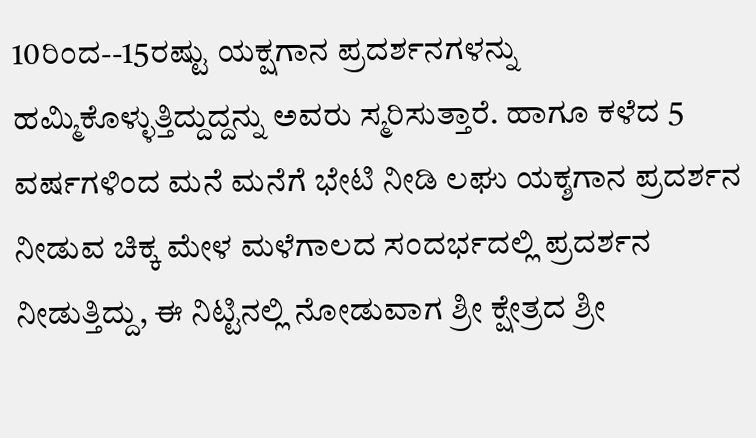10ರಿಂದ--15ರಷ್ಟು ಯಕ್ಷಗಾನ ಪ್ರದರ್ಶನಗಳನ್ನು ಹಮ್ಮಿಕೊಳ್ಳುತ್ತಿದ್ದುದ್ದನ್ನು ಅವರು ಸ್ಮರಿಸುತ್ತಾರೆ. ಹಾಗೂ ಕಳೆದ 5 ವರ್ಷಗಳಿಂದ ಮನೆ ಮನೆಗೆ ಭೇಟಿ ನೀಡಿ ಲಘು ಯಕ್ಶಗಾನ ಪ್ರದರ್ಶನ ನೀಡುವ ಚಿಕ್ಕ ಮೇಳ ಮಳೆಗಾಲದ ಸಂದರ್ಭದಲ್ಲಿ ಪ್ರದರ್ಶನ ನೀಡುತ್ತಿದ್ದು, ಈ ನಿಟ್ಟಿನಲ್ಲಿ ನೋಡುವಾಗ ಶ್ರೀ ಕ್ಷೇತ್ರದ ಶ್ರೀ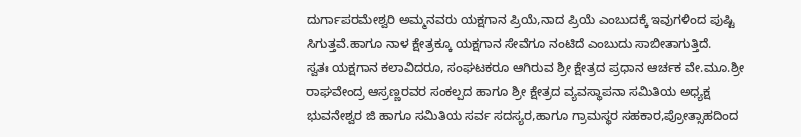ದುರ್ಗಾಪರಮೇಶ್ವರಿ ಅಮ್ಮನವರು ಯಕ್ಷಗಾನ ಪ್ರಿಯೆ,ನಾದ ಪ್ರಿಯೆ ಎಂಬುದಕ್ಕೆ ಇವುಗಳಿಂದ ಪುಷ್ಟಿ ಸಿಗುತ್ತವೆ.ಹಾಗೂ ನಾಳ ಕ್ಷೇತ್ರಕ್ಕೂ ಯಕ್ಷಗಾನ ಸೇವೆಗೂ ನಂಟಿದೆ ಎಂಬುದು ಸಾಬೀತಾಗುತ್ತಿದೆ.
ಸ್ವತಃ ಯಕ್ಷಗಾನ ಕಲಾವಿದರೂ, ಸಂಘಟಕರೂ ಆಗಿರುವ ಶ್ರೀ ಕ್ಷೇತ್ರದ ಪ್ರಧಾನ ಆರ್ಚಕ ವೇ.ಮೂ.ಶ್ರೀ ರಾಘವೇಂದ್ರ ಆಸ್ರಣ್ಣರವರ ಸಂಕಲ್ಪದ ಹಾಗೂ ಶ್ರೀ ಕ್ಷೇತ್ರದ ವ್ಯವಸ್ಥಾಪನಾ ಸಮಿತಿಯ ಅಧ್ಯಕ್ಷ ಭುವನೇಶ್ವರ ಜಿ ಹಾಗೂ ಸಮಿತಿಯ ಸರ್ವ ಸದಸ್ಯರ,ಹಾಗೂ ಗ್ರಾಮಸ್ಥರ ಸಹಕಾರ,ಪ್ರೋತ್ಸಾಹದಿಂದ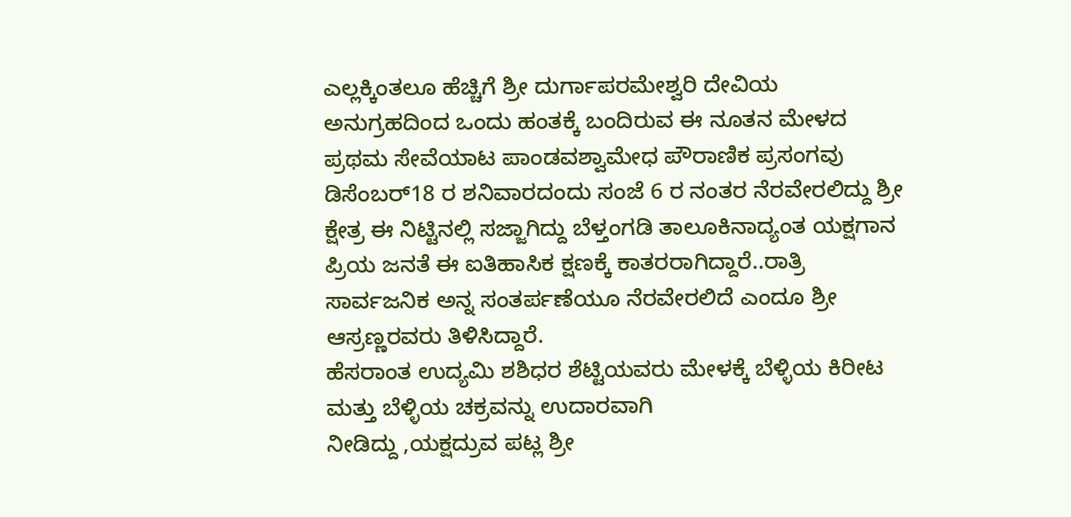ಎಲ್ಲಕ್ಕಿಂತಲೂ ಹೆಚ್ಚಿಗೆ ಶ್ರೀ ದುರ್ಗಾಪರಮೇಶ್ವರಿ ದೇವಿಯ ಅನುಗ್ರಹದಿಂದ ಒಂದು ಹಂತಕ್ಕೆ ಬಂದಿರುವ ಈ ನೂತನ ಮೇಳದ ಪ್ರಥಮ ಸೇವೆಯಾಟ ಪಾಂಡವಶ್ವಾಮೇಧ ಪೌರಾಣಿಕ ಪ್ರಸಂಗವು ಡಿಸೆಂಬರ್18 ರ ಶನಿವಾರದಂದು ಸಂಜೆ 6 ರ ನಂತರ ನೆರವೇರಲಿದ್ದು ಶ್ರೀ ಕ್ಷೇತ್ರ ಈ ನಿಟ್ಟಿನಲ್ಲಿ ಸಜ್ಜಾಗಿದ್ದು ಬೆಳ್ತಂಗಡಿ ತಾಲೂಕಿನಾದ್ಯಂತ ಯಕ್ಷಗಾನ ಪ್ರಿಯ ಜನತೆ ಈ ಐತಿಹಾಸಿಕ ಕ್ಷಣಕ್ಕೆ ಕಾತರರಾಗಿದ್ದಾರೆ..ರಾತ್ರಿ ಸಾರ್ವಜನಿಕ ಅನ್ನ ಸಂತರ್ಪಣೆಯೂ ನೆರವೇರಲಿದೆ ಎಂದೂ ಶ್ರೀ ಆಸ್ರಣ್ಣರವರು ತಿಳಿಸಿದ್ದಾರೆ.
ಹೆಸರಾಂತ ಉದ್ಯಮಿ ಶಶಿಧರ ಶೆಟ್ಟಿಯವರು ಮೇಳಕ್ಕೆ ಬೆಳ್ಳಿಯ ಕಿರೀಟ ಮತ್ತು ಬೆಳ್ಳಿಯ ಚಕ್ರವನ್ನು ಉದಾರವಾಗಿ
ನೀಡಿದ್ದು ,ಯಕ್ಷದ್ರುವ ಪಟ್ಲ ಶ್ರೀ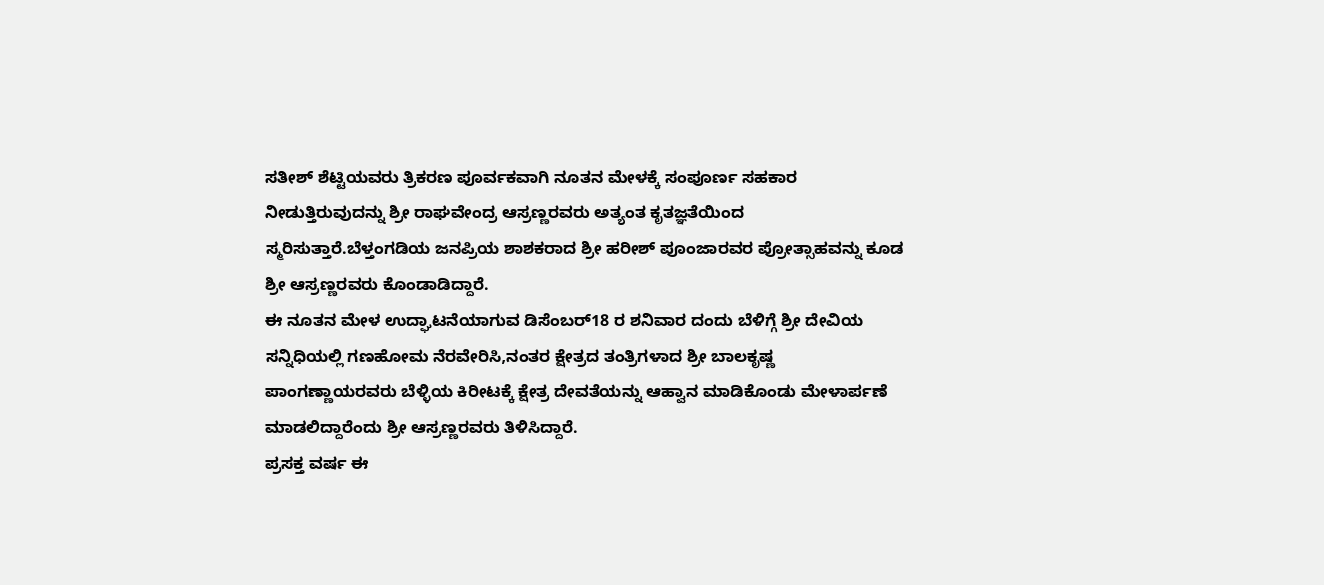ಸತೀಶ್ ಶೆಟ್ಟಿಯವರು ತ್ರಿಕರಣ ಪೂರ್ವಕವಾಗಿ ನೂತನ ಮೇಳಕ್ಕೆ ಸಂಪೂರ್ಣ ಸಹಕಾರ ನೀಡುತ್ತಿರುವುದನ್ನು ಶ್ರೀ ರಾಘವೇಂದ್ರ ಆಸ್ರಣ್ಣರವರು ಅತ್ಯಂತ ಕೃತಜ್ಞತೆಯಿಂದ ಸ್ಮರಿಸುತ್ತಾರೆ.ಬೆಳ್ತಂಗಡಿಯ ಜನಪ್ರಿಯ ಶಾಶಕರಾದ ಶ್ರೀ ಹರೀಶ್ ಪೂಂಜಾರವರ ಪ್ರೋತ್ಸಾಹವನ್ನು ಕೂಡ ಶ್ರೀ ಆಸ್ರಣ್ಣರವರು ಕೊಂಡಾಡಿದ್ದಾರೆ.
ಈ ನೂತನ ಮೇಳ ಉದ್ಘಾಟನೆಯಾಗುವ ಡಿಸೆಂಬರ್18 ರ ಶನಿವಾರ ದಂದು ಬೆಳಿಗ್ಗೆ ಶ್ರೀ ದೇವಿಯ ಸನ್ನಿಧಿಯಲ್ಲಿ ಗಣಹೋಮ ನೆರವೇರಿಸಿ,ನಂತರ ಕ್ಷೇತ್ರದ ತಂತ್ರಿಗಳಾದ ಶ್ರೀ ಬಾಲಕೃಷ್ಣ ಪಾಂಗಣ್ಣಾಯರವರು ಬೆಳ್ಳಿಯ ಕಿರೀಟಕ್ಕೆ ಕ್ಷೇತ್ರ ದೇವತೆಯನ್ನು ಆಹ್ವಾನ ಮಾಡಿಕೊಂಡು ಮೇಳಾರ್ಪಣೆ ಮಾಡಲಿದ್ದಾರೆಂದು ಶ್ರೀ ಆಸ್ರಣ್ಣರವರು ತಿಳಿಸಿದ್ದಾರೆ.
ಪ್ರಸಕ್ತ ವರ್ಷ ಈ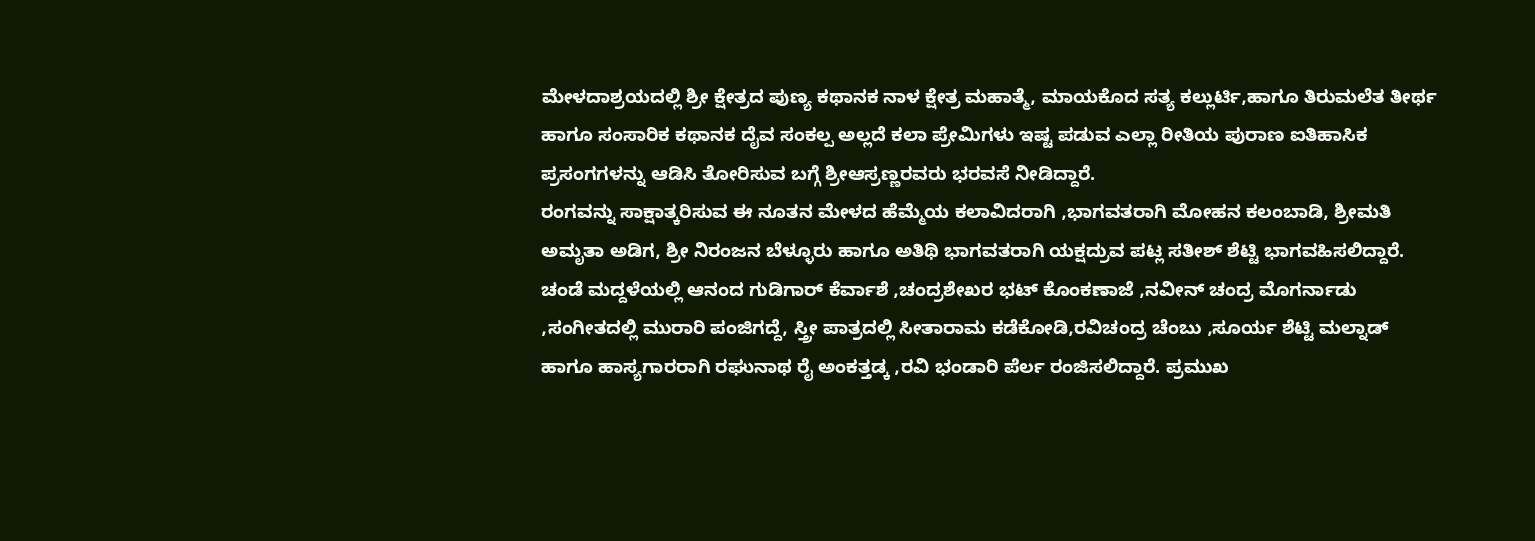ಮೇಳದಾಶ್ರಯದಲ್ಲಿ ಶ್ರೀ ಕ್ಷೇತ್ರದ ಪುಣ್ಯ ಕಥಾನಕ ನಾಳ ಕ್ಷೇತ್ರ ಮಹಾತ್ಮೆ, ಮಾಯಕೊದ ಸತ್ಯ ಕಲ್ಲುರ್ಟಿ,ಹಾಗೂ ತಿರುಮಲೆತ ತೀರ್ಥ ಹಾಗೂ ಸಂಸಾರಿಕ ಕಥಾನಕ ದೈವ ಸಂಕಲ್ಪ ಅಲ್ಲದೆ ಕಲಾ ಪ್ರೇಮಿಗಳು ಇಷ್ಟ ಪಡುವ ಎಲ್ಲಾ ರೀತಿಯ ಪುರಾಣ ಐತಿಹಾಸಿಕ ಪ್ರಸಂಗಗಳನ್ನು ಆಡಿಸಿ ತೋರಿಸುವ ಬಗ್ಗೆ ಶ್ರೀಆಸ್ರಣ್ಣರವರು ಭರವಸೆ ನೀಡಿದ್ದಾರೆ.
ರಂಗವನ್ನು ಸಾಕ್ಷಾತ್ಕರಿಸುವ ಈ ನೂತನ ಮೇಳದ ಹೆಮ್ಮೆಯ ಕಲಾವಿದರಾಗಿ ,ಭಾಗವತರಾಗಿ ಮೋಹನ ಕಲಂಬಾಡಿ, ಶ್ರೀಮತಿ ಅಮೃತಾ ಅಡಿಗ, ಶ್ರೀ ನಿರಂಜನ ಬೆಳ್ಳೂರು ಹಾಗೂ ಅತಿಥಿ ಭಾಗವತರಾಗಿ ಯಕ್ಷದ್ರುವ ಪಟ್ಲ ಸತೀಶ್ ಶೆಟ್ಟಿ ಭಾಗವಹಿಸಲಿದ್ದಾರೆ. ಚಂಡೆ ಮದ್ದಳೆಯಲ್ಲಿ ಆನಂದ ಗುಡಿಗಾರ್ ಕೆರ್ವಾಶೆ ,ಚಂದ್ರಶೇಖರ ಭಟ್ ಕೊಂಕಣಾಜೆ ,ನವೀನ್ ಚಂದ್ರ ಮೊಗರ್ನಾಡು ,ಸಂಗೀತದಲ್ಲಿ ಮುರಾರಿ ಪಂಜಿಗದ್ದೆ, ಸ್ತ್ರೀ ಪಾತ್ರದಲ್ಲಿ ಸೀತಾರಾಮ ಕಡೆಕೋಡಿ,ರವಿಚಂದ್ರ ಚೆಂಬು ,ಸೂರ್ಯ ಶೆಟ್ಟಿ ಮಲ್ನಾಡ್ ಹಾಗೂ ಹಾಸ್ಯಗಾರರಾಗಿ ರಘುನಾಥ ರೈ ಅಂಕತ್ತಡ್ಕ ,ರವಿ ಭಂಡಾರಿ ಪೆರ್ಲ ರಂಜಿಸಲಿದ್ದಾರೆ. ಪ್ರಮುಖ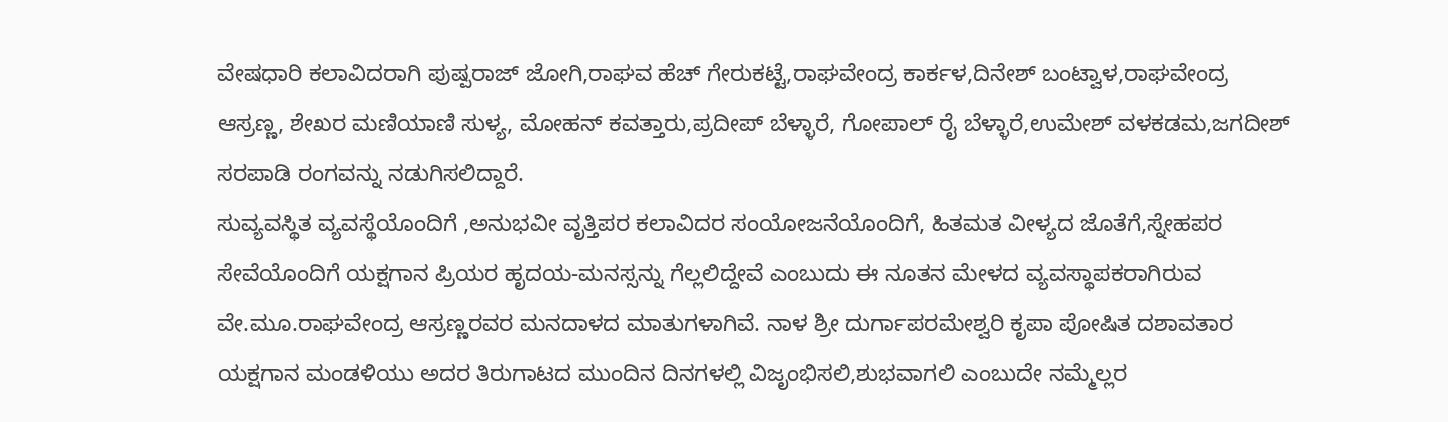ವೇಷಧಾರಿ ಕಲಾವಿದರಾಗಿ ಪುಷ್ಪರಾಜ್ ಜೋಗಿ,ರಾಘವ ಹೆಚ್ ಗೇರುಕಟ್ಟೆ,ರಾಘವೇಂದ್ರ ಕಾರ್ಕಳ,ದಿನೇಶ್ ಬಂಟ್ವಾಳ,ರಾಘವೇಂದ್ರ ಆಸ್ರಣ್ಣ, ಶೇಖರ ಮಣಿಯಾಣಿ ಸುಳ್ಯ, ಮೋಹನ್ ಕವತ್ತಾರು,ಪ್ರದೀಪ್ ಬೆಳ್ಳಾರೆ, ಗೋಪಾಲ್ ರೈ ಬೆಳ್ಳಾರೆ,ಉಮೇಶ್ ವಳಕಡಮ,ಜಗದೀಶ್ ಸರಪಾಡಿ ರಂಗವನ್ನು ನಡುಗಿಸಲಿದ್ದಾರೆ.
ಸುವ್ಯವಸ್ಥಿತ ವ್ಯವಸ್ಥೆಯೊಂದಿಗೆ ,ಅನುಭವೀ ವೃತ್ತಿಪರ ಕಲಾವಿದರ ಸಂಯೋಜನೆಯೊಂದಿಗೆ, ಹಿತಮತ ವೀಳ್ಯದ ಜೊತೆಗೆ,ಸ್ನೇಹಪರ ಸೇವೆಯೊಂದಿಗೆ ಯಕ್ಷಗಾನ ಪ್ರಿಯರ ಹೃದಯ-ಮನಸ್ಸನ್ನು ಗೆಲ್ಲಲಿದ್ದೇವೆ ಎಂಬುದು ಈ ನೂತನ ಮೇಳದ ವ್ಯವಸ್ಥಾಪಕರಾಗಿರುವ ವೇ.ಮೂ.ರಾಘವೇಂದ್ರ ಆಸ್ರಣ್ಣರವರ ಮನದಾಳದ ಮಾತುಗಳಾಗಿವೆ. ನಾಳ ಶ್ರೀ ದುರ್ಗಾಪರಮೇಶ್ವರಿ ಕೃಪಾ ಪೋಷಿತ ದಶಾವತಾರ ಯಕ್ಷಗಾನ ಮಂಡಳಿಯು ಅದರ ತಿರುಗಾಟದ ಮುಂದಿನ ದಿನಗಳಲ್ಲಿ ವಿಜೃಂಭಿಸಲಿ,ಶುಭವಾಗಲಿ ಎಂಬುದೇ ನಮ್ಮೆಲ್ಲರ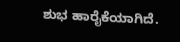ಶುಭ ಹಾರೈಕೆಯಾಗಿದೆ.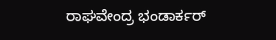ರಾಘವೇಂದ್ರ ಭಂಡಾರ್ಕರ್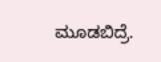ಮೂಡಬಿದ್ರೆ.